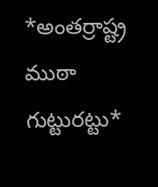*అంతర్రాష్ట్ర ముఠా గుట్టురట్టు*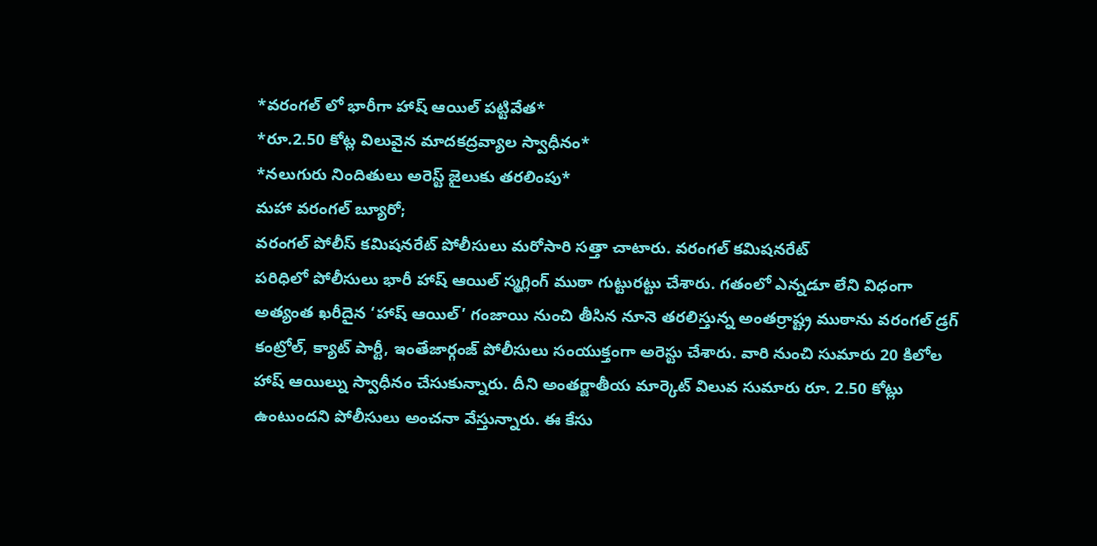*వరంగల్ లో భారీగా హాష్ ఆయిల్ పట్టివేత*
*రూ.2.50 కోట్ల విలువైన మాదకద్రవ్యాల స్వాధీనం*
*నలుగురు నిందితులు అరెస్ట్ జైలుకు తరలింపు*
మహా వరంగల్ బ్యూరో;
వరంగల్ పోలీస్ కమిషనరేట్ పోలీసులు మరోసారి సత్తా చాటారు. వరంగల్ కమిషనరేట్
పరిధిలో పోలీసులు భారీ హాష్ ఆయిల్ స్మగ్లింగ్ ముఠా గుట్టురట్టు చేశారు. గతంలో ఎన్నడూ లేని విధంగా అత్యంత ఖరీదైన ‘హాష్ ఆయిల్’ గంజాయి నుంచి తీసిన నూనె తరలిస్తున్న అంతర్రాష్ట్ర ముఠాను వరంగల్ డ్రగ్ కంట్రోల్, క్యాట్ పార్టీ, ఇంతేజార్గంజ్ పోలీసులు సంయుక్తంగా అరెస్టు చేశారు. వారి నుంచి సుమారు 20 కిలోల హాష్ ఆయిల్ను స్వాధీనం చేసుకున్నారు. దీని అంతర్జాతీయ మార్కెట్ విలువ సుమారు రూ. 2.50 కోట్లు ఉంటుందని పోలీసులు అంచనా వేస్తున్నారు. ఈ కేసు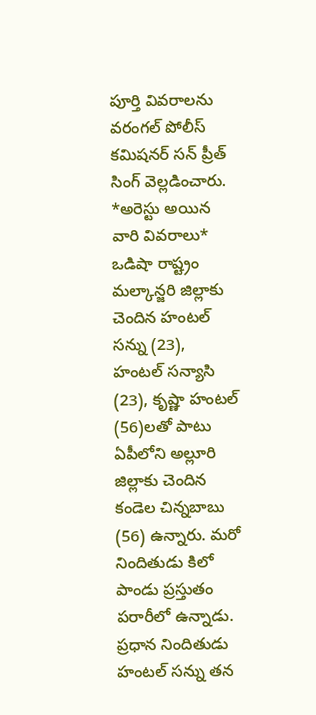పూర్తి వివరాలను వరంగల్ పోలీస్ కమిషనర్ సన్ ప్రీత్ సింగ్ వెల్లడించారు.
*అరెస్టు అయిన వారి వివరాలు*
ఒడిషా రాష్ట్రం మల్కాన్జరి జిల్లాకు చెందిన హంటల్ సన్ను (23), హంటల్ సన్యాసి (23), కృష్ణా హంటల్ (56)లతో పాటు ఏపీలోని అల్లూరి జిల్లాకు చెందిన కండెల చిన్నబాబు (56) ఉన్నారు. మరో నిందితుడు కిలో పాండు ప్రస్తుతం పరారీలో ఉన్నాడు. ప్రధాన నిందితుడు హంటల్ సన్ను తన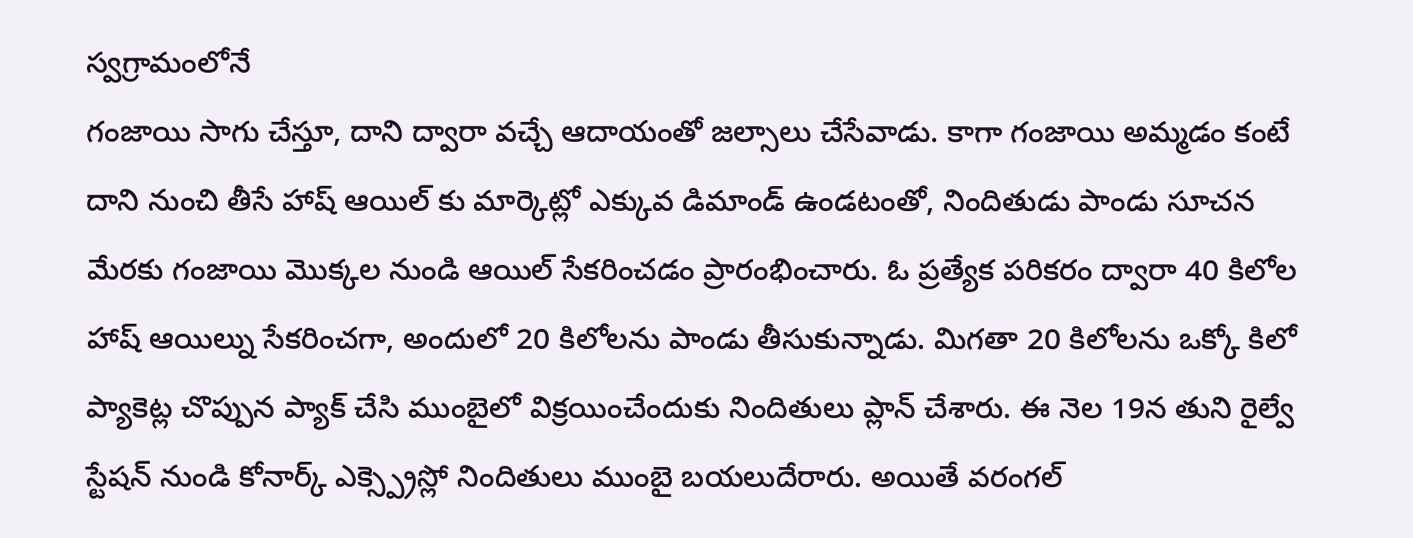స్వగ్రామంలోనే
గంజాయి సాగు చేస్తూ, దాని ద్వారా వచ్చే ఆదాయంతో జల్సాలు చేసేవాడు. కాగా గంజాయి అమ్మడం కంటే దాని నుంచి తీసే హాష్ ఆయిల్ కు మార్కెట్లో ఎక్కువ డిమాండ్ ఉండటంతో, నిందితుడు పాండు సూచన మేరకు గంజాయి మొక్కల నుండి ఆయిల్ సేకరించడం ప్రారంభించారు. ఓ ప్రత్యేక పరికరం ద్వారా 40 కిలోల హాష్ ఆయిల్ను సేకరించగా, అందులో 20 కిలోలను పాండు తీసుకున్నాడు. మిగతా 20 కిలోలను ఒక్కో కిలో ప్యాకెట్ల చొప్పున ప్యాక్ చేసి ముంబైలో విక్రయించేందుకు నిందితులు ప్లాన్ చేశారు. ఈ నెల 19న తుని రైల్వే స్టేషన్ నుండి కోనార్క్ ఎక్స్ప్రెస్లో నిందితులు ముంబై బయలుదేరారు. అయితే వరంగల్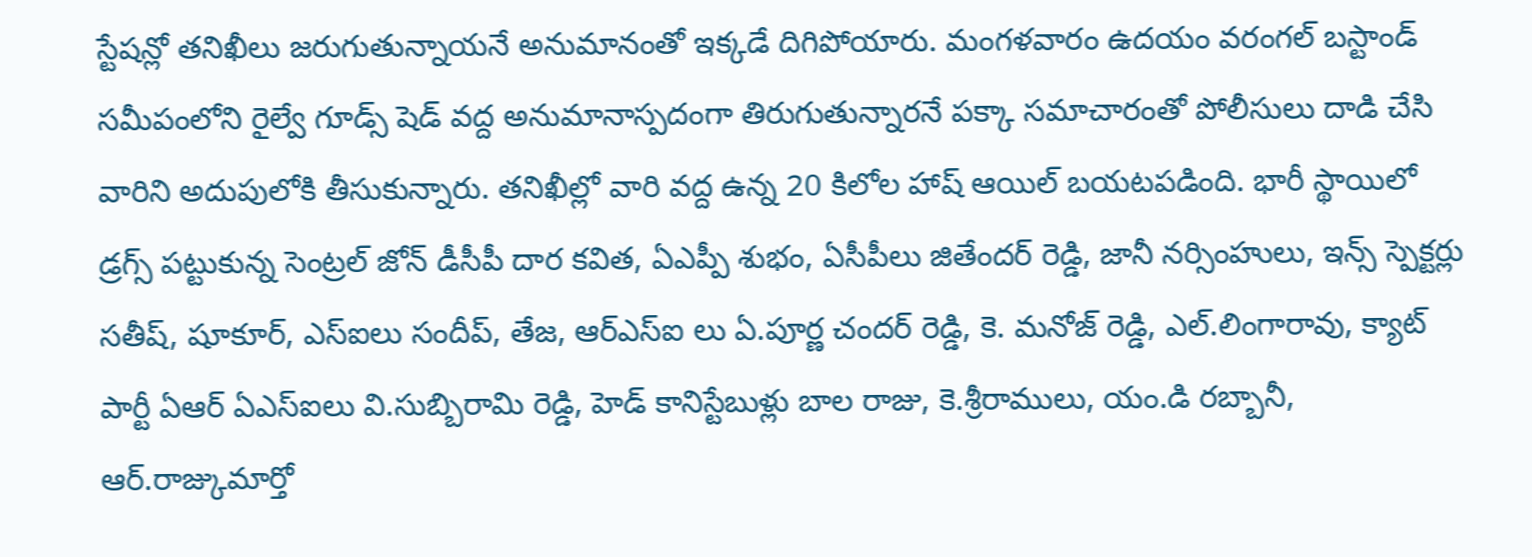స్టేషన్లో తనిఖీలు జరుగుతున్నాయనే అనుమానంతో ఇక్కడే దిగిపోయారు. మంగళవారం ఉదయం వరంగల్ బస్టాండ్ సమీపంలోని రైల్వే గూడ్స్ షెడ్ వద్ద అనుమానాస్పదంగా తిరుగుతున్నారనే పక్కా సమాచారంతో పోలీసులు దాడి చేసి వారిని అదుపులోకి తీసుకున్నారు. తనిఖీల్లో వారి వద్ద ఉన్న 20 కిలోల హాష్ ఆయిల్ బయటపడింది. భారీ స్థాయిలో డ్రగ్స్ పట్టుకున్న సెంట్రల్ జోన్ డీసీపీ దార కవిత, ఏఎప్పీ శుభం, ఏసీపీలు జితేందర్ రెడ్డి, జానీ నర్సింహులు, ఇన్స్ స్పెక్టర్లు సతీష్, షూకూర్, ఎస్ఐలు సందీప్, తేజ, ఆర్ఎస్ఐ లు ఏ.పూర్ణ చందర్ రెడ్డి, కె. మనోజ్ రెడ్డి, ఎల్.లింగారావు, క్యాట్ పార్టీ ఏఆర్ ఏఎస్ఐలు వి.సుబ్బిరామి రెడ్డి, హెడ్ కానిస్టేబుళ్లు బాల రాజు, కె.శ్రీరాములు, యం.డి రబ్బానీ, ఆర్.రాజ్కుమార్తో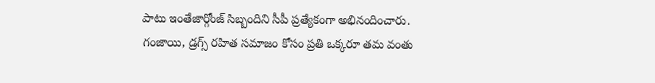పాటు ఇంతేజార్గోంజ్ సిబ్బందిని సీపీ ప్రత్యేకంగా అభినందించారు. గంజాయి, డ్రగ్స్ రహిత సమాజం కోసం ప్రతి ఒక్కరూ తమ వంతు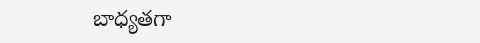బాధ్యతగా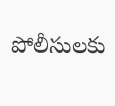పోలీసులకు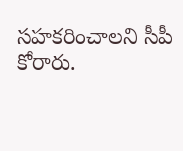సహకరించాలని సీపీ కోరారు.